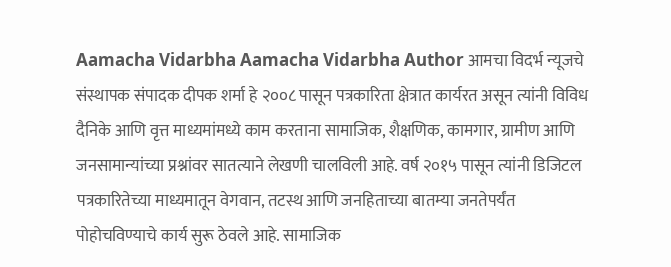Aamacha Vidarbha Aamacha Vidarbha Author आमचा विदर्भ न्यूजचे संस्थापक संपादक दीपक शर्मा हे २००८ पासून पत्रकारिता क्षेत्रात कार्यरत असून त्यांनी विविध दैनिके आणि वृत्त माध्यमांमध्ये काम करताना सामाजिक, शैक्षणिक, कामगार, ग्रामीण आणि जनसामान्यांच्या प्रश्नांवर सातत्याने लेखणी चालविली आहे. वर्ष २०१५ पासून त्यांनी डिजिटल पत्रकारितेच्या माध्यमातून वेगवान, तटस्थ आणि जनहिताच्या बातम्या जनतेपर्यंत पोहोचविण्याचे कार्य सुरू ठेवले आहे. सामाजिक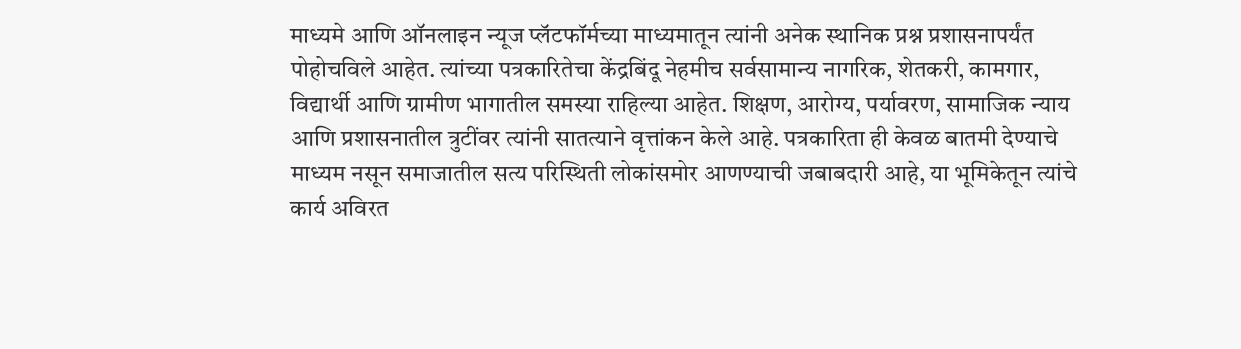माध्यमे आणि ऑनलाइन न्यूज प्लॅटफॉर्मच्या माध्यमातून त्यांनी अनेक स्थानिक प्रश्न प्रशासनापर्यंत पोहोचविले आहेत. त्यांच्या पत्रकारितेचा केंद्रबिंदू नेहमीच सर्वसामान्य नागरिक, शेतकरी, कामगार, विद्यार्थी आणि ग्रामीण भागातील समस्या राहिल्या आहेत. शिक्षण, आरोग्य, पर्यावरण, सामाजिक न्याय आणि प्रशासनातील त्रुटींवर त्यांनी सातत्याने वृत्तांकन केले आहे. पत्रकारिता ही केवळ बातमी देण्याचे माध्यम नसून समाजातील सत्य परिस्थिती लोकांसमोर आणण्याची जबाबदारी आहे, या भूमिकेतून त्यांचे कार्य अविरत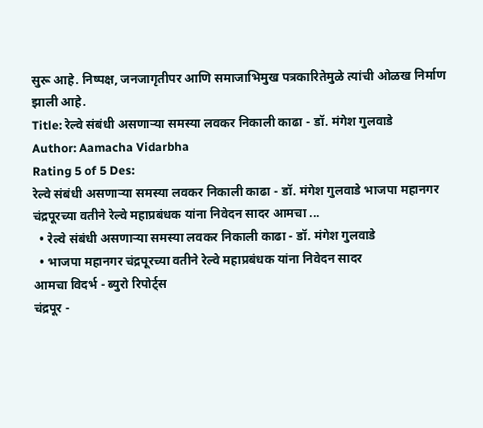सुरू आहे. निष्पक्ष, जनजागृतीपर आणि समाजाभिमुख पत्रकारितेमुळे त्यांची ओळख निर्माण झाली आहे.
Title: रेल्वे संबंधी असणाऱ्या समस्या लवकर निकाली काढा - डॉ. मंगेश गुलवाडे
Author: Aamacha Vidarbha
Rating 5 of 5 Des:
रेल्वे संबंधी असणाऱ्या समस्या लवकर निकाली काढा - डॉ. मंगेश गुलवाडे भाजपा महानगर चंद्रपूरच्या वतीने रेल्वे महाप्रबंधक यांना निवेदन सादर आमचा ...
  • रेल्वे संबंधी असणाऱ्या समस्या लवकर निकाली काढा - डॉ. मंगेश गुलवाडे
  • भाजपा महानगर चंद्रपूरच्या वतीने रेल्वे महाप्रबंधक यांना निवेदन सादर
आमचा विदर्भ - ब्युरो रिपोर्ट्स
चंद्रपूर -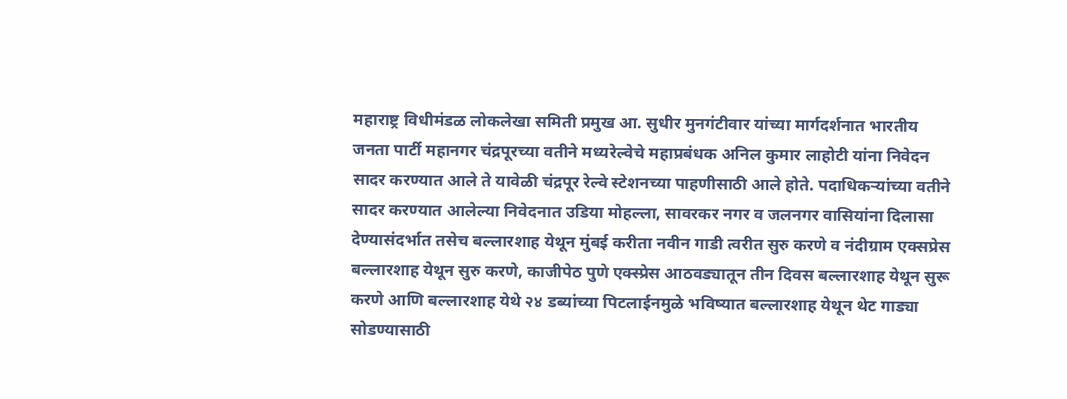महाराष्ट्र विधीमंडळ लोकलेखा समिती प्रमुख आ. सुधीर मुनगंटीवार यांच्या मार्गदर्शनात भारतीय जनता पार्टी महानगर चंद्रपूरच्या वतीने मध्यरेल्वेचे महाप्रबंधक अनिल कुमार लाहोटी यांना निवेदन सादर करण्यात आले ते यावेळी चंद्रपूर रेल्वे स्टेशनच्या पाहणीसाठी आले होते. पदाधिकऱ्यांच्या वतीने सादर करण्यात आलेल्या निवेदनात उडिया मोहल्ला, सावरकर नगर व जलनगर वासियांना दिलासा देण्यासंदर्भात तसेच बल्लारशाह येथून मुंबई करीता नवीन गाडी त्वरीत सुरु करणे व नंदीग्राम एक्सप्रेस बल्लारशाह येथून सुरु करणे, काजीपेठ पुणे एक्स्प्रेस आठवड्यातून तीन दिवस बल्लारशाह येथून सुरू करणे आणि बल्लारशाह येथे २४ डब्यांच्या पिटलाईनमुळे भविष्यात बल्लारशाह येथून थेट गाड्या सोडण्यासाठी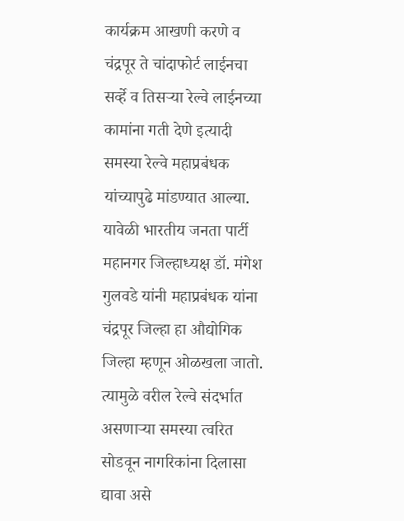कार्यक्रम आखणी करणे व चंद्रपूर ते चांदाफोर्ट लाईनचा सर्व्हे व तिसऱ्या रेल्वे लाईनच्या कामांना गती देणे इत्यादी समस्या रेल्वे महाप्रबंधक यांच्यापुढे मांडण्यात आल्या. यावेळी भारतीय जनता पार्टी महानगर जिल्हाध्यक्ष डॉ. मंगेश गुलवडे यांनी महाप्रबंधक यांना चंद्रपूर जिल्हा हा औद्योगिक जिल्हा म्हणून ओळखला जातो. त्यामुळे वरील रेल्वे संदर्भात असणाऱ्या समस्या त्वरित सोडवून नागरिकांना दिलासा द्यावा असे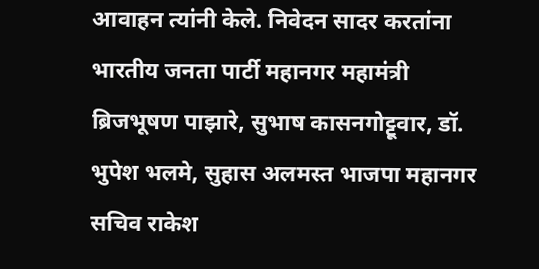आवाहन त्यांनी केले. निवेदन सादर करतांना भारतीय जनता पार्टी महानगर महामंत्री ब्रिजभूषण पाझारे, सुभाष कासनगोट्टूवार, डॉ. भुपेश भलमे, सुहास अलमस्त भाजपा महानगर सचिव राकेश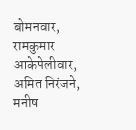बोमनवार, रामकुमार आकेपेलीवार, अमित निरंजने, मनीष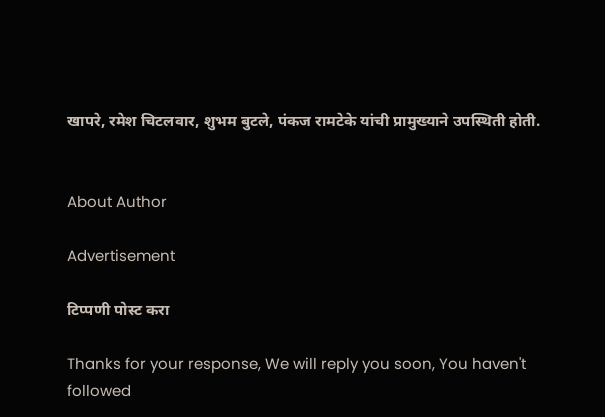खापरे, रमेश चिटलवार, शुभम बुटले, पंकज रामटेके यांची प्रामुख्याने उपस्थिती होती.


About Author

Advertisement

टिप्पणी पोस्ट करा

Thanks for your response, We will reply you soon, You haven't followed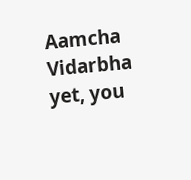Aamcha Vidarbha yet, you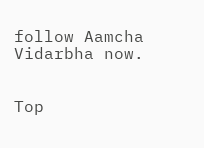follow Aamcha Vidarbha now.


Top